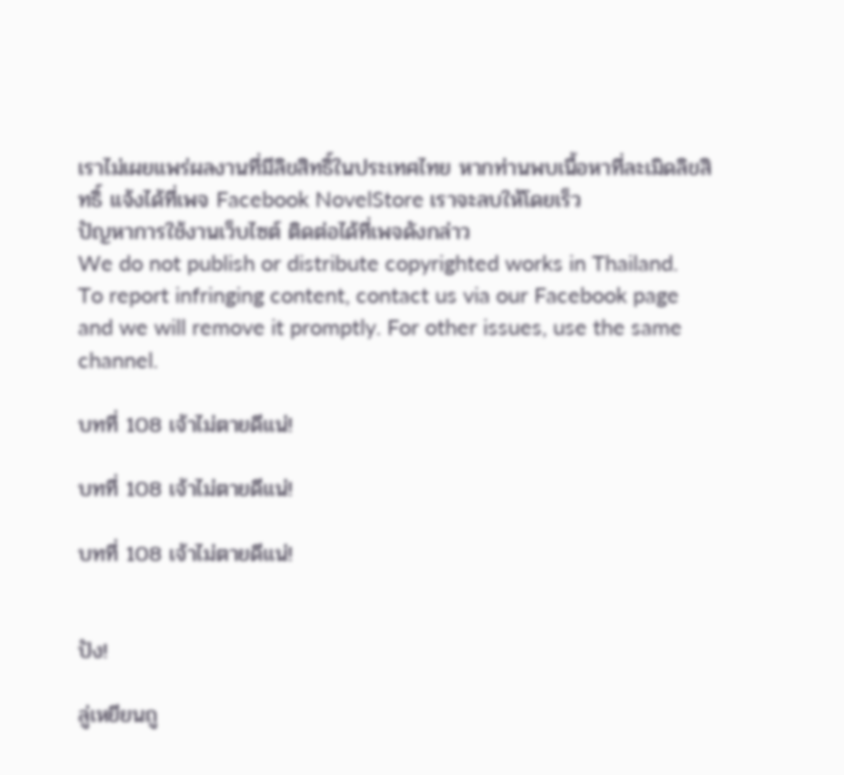เราไม่เผยแพร่ผลงานที่มีลิขสิทธิ์ในประเทศไทย หากท่านพบเนื้อหาที่ละเมิดลิขสิทธิ์ แจ้งได้ที่เพจ Facebook NovelStore เราจะลบให้โดยเร็ว
ปัญหาการใช้งานเว็บไซต์ ติดต่อได้ที่เพจดังกล่าว
We do not publish or distribute copyrighted works in Thailand. To report infringing content, contact us via our Facebook page and we will remove it promptly. For other issues, use the same channel.

บทที่ 108 เจ้าไม่ตายดีแน่!

บทที่ 108 เจ้าไม่ตายดีแน่!

บทที่ 108 เจ้าไม่ตายดีแน่!


ปัง!

ลู่เหยียนถู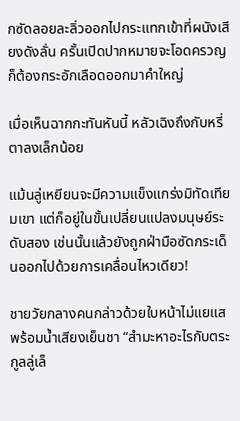กซัดลอยละลิ่วออกไปกระแทกเข้าที่ผนังเสียงดังลั่น ครั้นเปิดปากหมายจะโอดครวญก็ต้องกระอักเลือดออกมาคำใหญ่

เมื่อเห็นฉากกะทันหันนี้ หลัวเฉิงถึงกับหรี่ตาลงเล็กน้อย

แม้นลู่เหยียนจะมีความแข็งแกร่งมิทัดเทียมเขา แต่ก็อยู่ในขั้นเปลี่ยนแปลงมนุษย์ระดับสอง เช่นนั้นแล้วยังถูกฝ่ามือซัดกระเด็นออกไปด้วยการเคลื่อนไหวเดียว!

ชายวัยกลางคนกล่าวด้วยใบหน้าไม่แยแสพร้อมน้ำเสียงเย็นชา “สำมะหาอะไรกับตระกูลลู่เล็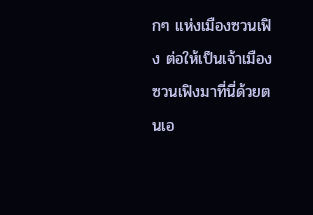กๆ แห่งเมืองซวนเฟิง ต่อให้เป็นเจ้าเมืองซวนเฟิงมาที่นี่ด้วยตนเอ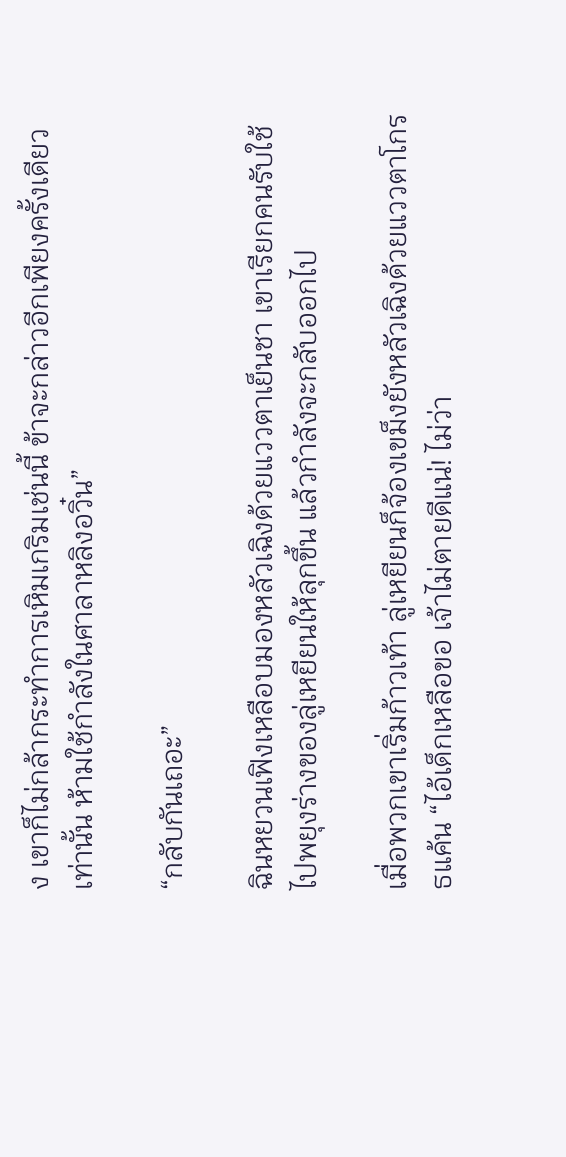ง เขาก็ไม่กล้ากระทำการเหิมเกริมเช่นนี้ ข้าจะกล่าวอีกเพียงครั้งเดียวเท่านั้น ห้ามใช้กำลังในศาลาหลิงอวิ๋น”

“กลับกันเถอะ”

ฉินหยวนเฟิงเหลือบมองหลัวเฉิงด้วยแววตาเย็นชา เขาเรียกคนรับใช้ไปพยุงร่างของลู่เหยียนให้ลุกขึ้น แล้วกำลังจะกลับออกไป

เมื่อพวกเขาเริ่มก้าวเท้า ลู่เหยียนก็จ้องเขม็งยังหลัวเฉิงด้วยแววตาโกรธแค้น “ไอ้เด็กเหลือขอ เจ้าไม่ตายดีแน่! ไม่ว่า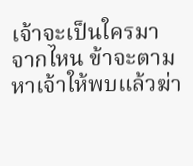เจ้าจะเป็นใครมาจากไหน ข้าจะตามหาเจ้าให้พบแล้วฆ่า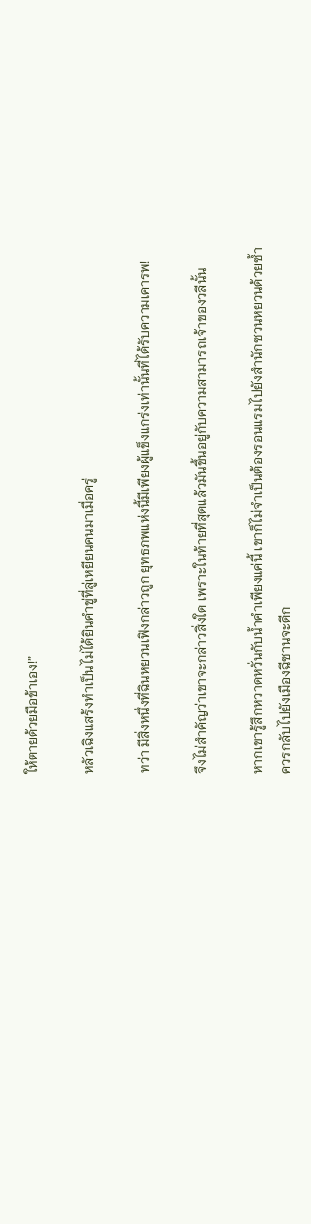ให้ตายด้วยมือข้าเอง!”

หลัวเฉิงแสร้งทำเป็นไม่ได้ยินคำขู่ที่ลู่เหยียนคนมาเมื่อครู่

ทว่า มีสิ่งหนึ่งที่ฉินหยวนเฟิงกล่าวถูก ยุทธภพแห่งนี้มีเพียงผู้แข็งแกร่งเท่านั้นที่ได้รับความเคารพ!

จึงไม่สำคัญว่าเขาจะกล่าวสิ่งใด เพราะในท้ายที่สุดแล้วมันขึ้นอยู่กับความสามารถเจ้าของวลีนั้น

หากเขารู้สึกหวาดหวั่นกับน้ำคำเพียงแค่นี้ เขาก็ไม่จำเป็นต้องรอนแรมไปยังสำนักซวนหยวนด้วยซ้ำ ควรกลับไปยังเมืองฉีซานจะดีก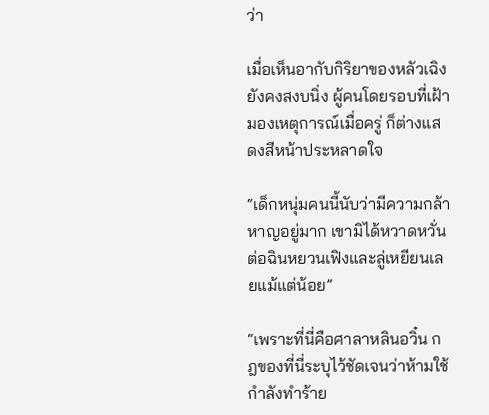ว่า

เมื่อเห็นอากับกิริยาของหลัวเฉิงยังคงสงบนิ่ง ผู้คนโดยรอบที่เฝ้ามองเหตุการณ์เมื่อครู่ ก็ต่างแสดงสีหน้าประหลาดใจ

“เด็กหนุ่มคนนี้นับว่ามีความกล้าหาญอยู่มาก เขามิได้หวาดหวั่นต่อฉินหยวนเฟิงและลู่เหยียนเลยแม้แต่น้อย”

“เพราะที่นี่คือศาลาหลินอวิ๋น กฎของที่นี่ระบุไว้ชัดเจนว่าห้ามใช้กำลังทำร้าย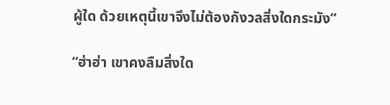ผู้ใด ด้วยเหตุนี้เขาจึงไม่ต้องกังวลสิ่งใดกระมัง”

“ฮ่าฮ่า เขาคงลืมสิ่งใด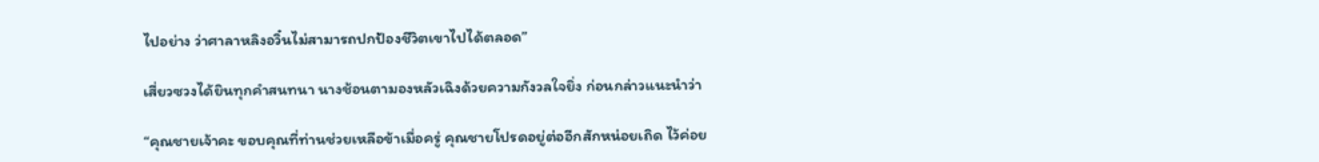ไปอย่าง ว่าศาลาหลิงอวิ๋นไม่สามารถปกป้องชีวิตเขาไปได้ตลอด”

เสี่ยวซวงได้ยินทุกคำสนทนา นางช้อนตามองหลัวเฉิงด้วยความกังวลใจยิ่ง ก่อนกล่าวแนะนำว่า

“คุณชายเจ้าคะ ขอบคุณที่ท่านช่วยเหลือข้าเมื่อครู่ คุณชายโปรดอยู่ต่ออีกสักหน่อยเถิด ไว้ค่อย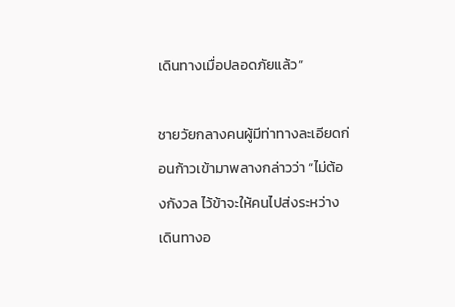เดินทางเมื่อปลอดภัยแล้ว”

ชายวัยกลางคนผู้มีท่าทางละเอียดก่อนก้าวเข้ามาพลางกล่าวว่า “ไม่ต้องกังวล ไว้ข้าจะให้คนไปส่งระหว่างเดินทางอ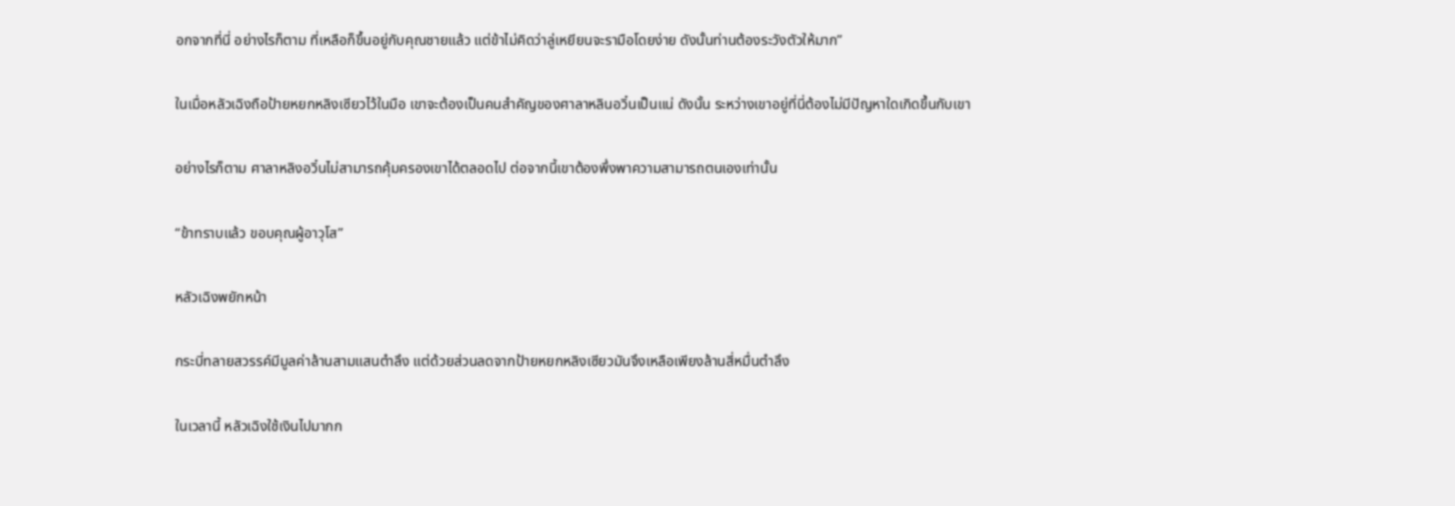อกจากที่นี่ อย่างไรก็ตาม ที่เหลือก็ขึ้นอยู่กับคุณชายแล้ว แต่ข้าไม่คิดว่าลู่เหยียนจะรามือโดยง่าย ดังนั้นท่านต้องระวังตัวให้มาก”

ในเมื่อหลัวเฉิงถือป้ายหยกหลิงเซียวไว้ในมือ เขาจะต้องเป็นคนสำคัญของศาลาหลินอวิ๋นเป็นแน่ ดังนั้น ระหว่างเขาอยู่ที่นี่ต้องไม่มีปัญหาใดเกิดขึ้นกับเขา

อย่างไรก็ตาม ศาลาหลิงอวิ๋นไม่สามารถคุ้มครองเขาได้ตลอดไป ต่อจากนี้เขาต้องพึ่งพาความสามารถตนเองเท่านั้น

“ข้าทราบแล้ว ขอบคุณผู้อาวุโส”

หลัวเฉิงพยักหน้า

กระบี่ทลายสวรรค์มีมูลค่าล้านสามแสนตำลึง แต่ด้วยส่วนลดจากป้ายหยกหลิงเซียวมันจึงเหลือเพียงล้านสี่หมื่นตำลึง

ในเวลานี้ หลัวเฉิงใช้เงินไปมากก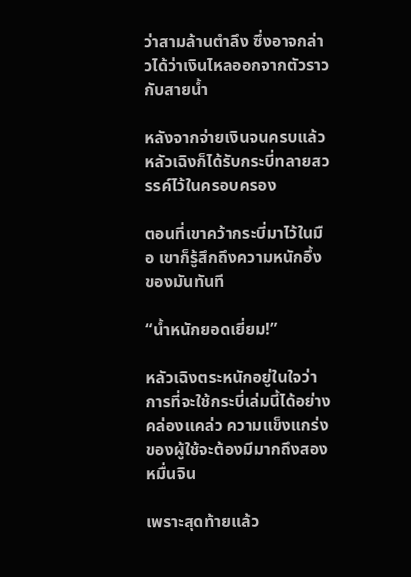ว่าสามล้านตำลึง ซึ่งอาจกล่าวได้ว่าเงินไหลออกจากตัวราวกับสายน้ำ

หลังจากจ่ายเงินจนครบแล้ว หลัวเฉิงก็ได้รับกระบี่ทลายสวรรค์ไว้ในครอบครอง

ตอนที่เขาคว้ากระบี่มาไว้ในมือ เขาก็รู้สึกถึงความหนักอึ้งของมันทันที

“น้ำหนักยอดเยี่ยม!”

หลัวเฉิงตระหนักอยู่ในใจว่า การที่จะใช้กระบี่เล่มนี้ได้อย่างคล่องแคล่ว ความแข็งแกร่งของผู้ใช้จะต้องมีมากถึงสองหมื่นจิน

เพราะสุดท้ายแล้ว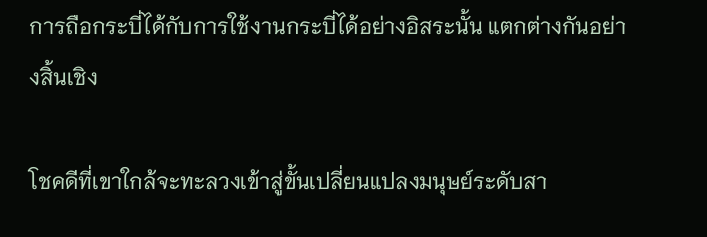การถือกระบี่ได้กับการใช้งานกระบี่ได้อย่างอิสระนั้น แตกต่างกันอย่างสิ้นเชิง

โชคดีที่เขาใกล้จะทะลวงเข้าสู่ขั้นเปลี่ยนแปลงมนุษย์ระดับสา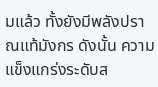มแล้ว ทั้งยังมีพลังปราณแท้มังกร ดังนั้น ความแข็งแกร่งระดับส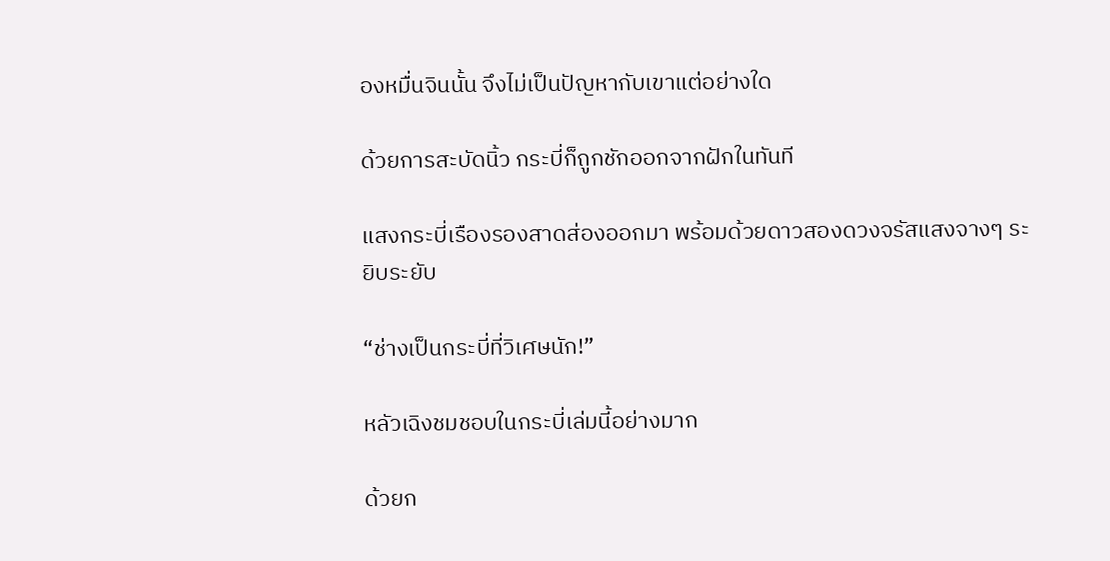องหมื่นจินนั้น จึงไม่เป็นปัญหากับเขาแต่อย่างใด

ด้วยการสะบัดนิ้ว กระบี่ก็ถูกชักออกจากฝักในทันที

แสงกระบี่เรืองรองสาดส่องออกมา พร้อมด้วยดาวสองดวงจรัสแสงจางๆ ระยิบระยับ

“ช่างเป็นกระบี่ที่วิเศษนัก!”

หลัวเฉิงชมชอบในกระบี่เล่มนี้อย่างมาก

ด้วยก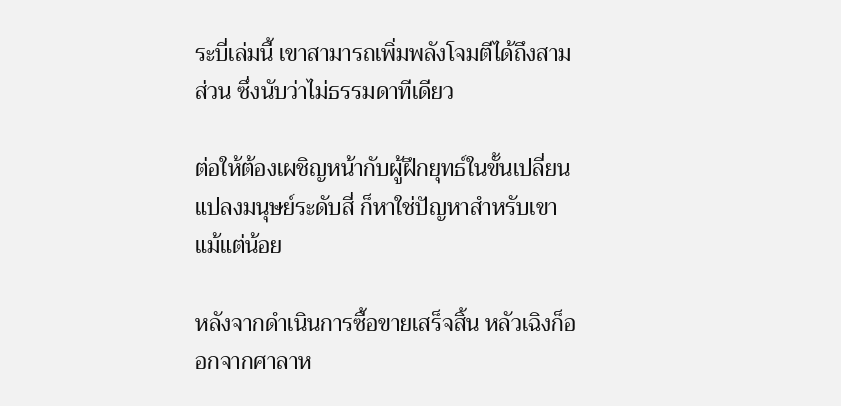ระบี่เล่มนี้ เขาสามารถเพิ่มพลังโจมตีได้ถึงสามส่วน ซึ่งนับว่าไม่ธรรมดาทีเดียว

ต่อให้ต้องเผชิญหน้ากับผู้ฝึกยุทธ์ในขั้นเปลี่ยนแปลงมนุษย์ระดับสี่ ก็หาใช่ปัญหาสำหรับเขาแม้แต่น้อย

หลังจากดำเนินการซื้อขายเสร็จสิ้น หลัวเฉิงก็ออกจากศาลาห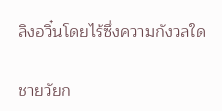ลิงอวิ๋นโดยไร้ซึ่งความกังวลใด

ชายวัยก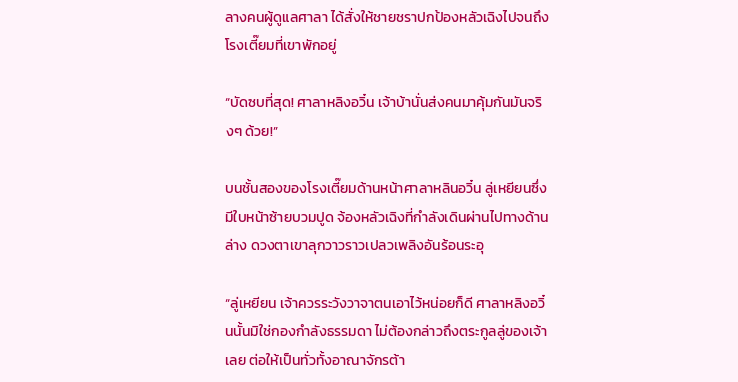ลางคนผู้ดูแลศาลา ได้สั่งให้ชายชราปกป้องหลัวเฉิงไปจนถึงโรงเตี๊ยมที่เขาพักอยู่

“บัดซบที่สุด! ศาลาหลิงอวิ๋น เจ้าบ้านั่นส่งคนมาคุ้มกันมันจริงๆ ด้วย!”

บนชั้นสองของโรงเตี๊ยมด้านหน้าศาลาหลินอวิ๋น ลู่เหยียนซึ่งมีใบหน้าซ้ายบวมปูด จ้องหลัวเฉิงที่กำลังเดินผ่านไปทางด้านล่าง ดวงตาเขาลุกวาวราวเปลวเพลิงอันร้อนระอุ

“ลู่เหยียน เจ้าควรระวังวาจาตนเอาไว้หน่อยก็ดี ศาลาหลิงอวิ๋นนั้นมิใช่กองกำลังธรรมดา ไม่ต้องกล่าวถึงตระกูลลู่ของเจ้าเลย ต่อให้เป็นทั่วทั้งอาณาจักรต้า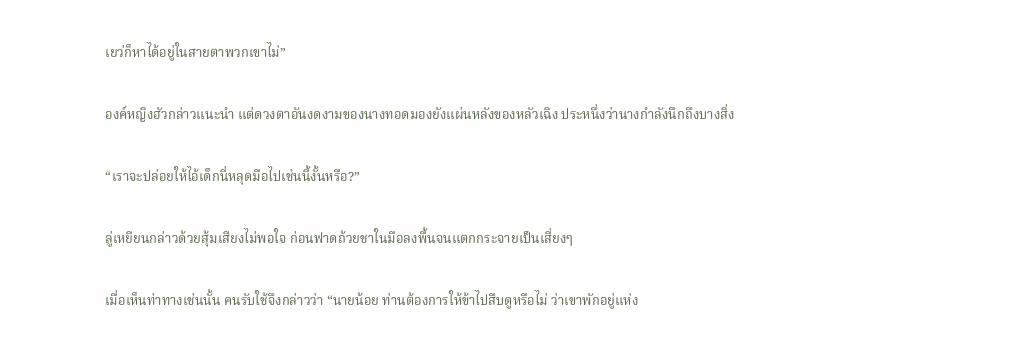เยว่ก็หาได้อยู่ในสายตาพวกเขาไม่”

องค์หญิงฮัวกล่าวแนะนำ แต่ดวงตาอันงดงามของนางทอดมองยังแผ่นหลังของหลัวเฉิง ประหนึ่งว่านางกำลังนึกถึงบางสิ่ง

“เราจะปล่อยให้ไอ้เด็กนี่หลุดมือไปเช่นนี้งั้นหรือ?”

ลู่เหยียนกล่าวด้วยสุ้มเสียงไม่พอใจ ก่อนฟาดถ้วยชาในมือลงพื้นจนแตกกระจายเป็นเสี่ยงๆ

เมื่อเห็นท่าทางเช่นนั้น คนรับใช้จึงกล่าวว่า “นายน้อย ท่านต้องการให้ข้าไปสืบดูหรือไม่ ว่าเขาพักอยู่แห่ง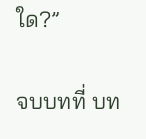ใด?”

จบบทที่ บท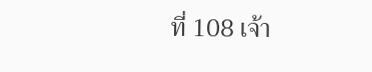ที่ 108 เจ้า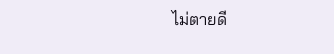ไม่ตายดี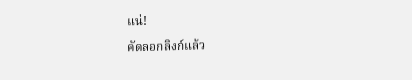แน่!

คัดลอกลิงก์แล้ว